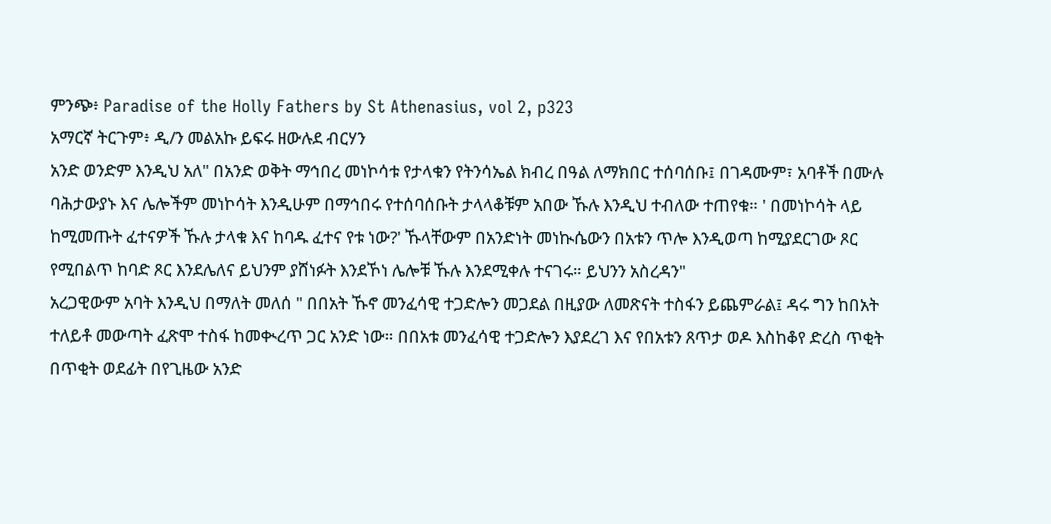ምንጭ፥ Paradise of the Holly Fathers by St Athenasius, vol 2, p323
አማርኛ ትርጉም፥ ዲ/ን መልአኩ ይፍሩ ዘውሉደ ብርሃን
አንድ ወንድም እንዲህ አለ" በአንድ ወቅት ማኅበረ መነኮሳቱ የታላቁን የትንሳኤል ክብረ በዓል ለማክበር ተሰባሰቡ፤ በገዳሙም፣ አባቶች በሙሉ ባሕታውያኑ እና ሌሎችም መነኮሳት እንዲሁም በማኅበሩ የተሰባሰቡት ታላላቆቹም አበው ኹሉ እንዲህ ተብለው ተጠየቁ። ' በመነኮሳት ላይ ከሚመጡት ፈተናዎች ኹሉ ታላቁ እና ከባዱ ፈተና የቱ ነው?' ኹላቸውም በአንድነት መነኲሴውን በአቱን ጥሎ እንዲወጣ ከሚያደርገው ጾር የሚበልጥ ከባድ ጾር እንደሌለና ይህንም ያሸነፉት እንደኾነ ሌሎቹ ኹሉ እንደሚቀሉ ተናገሩ። ይህንን አስረዳን"
አረጋዊውም አባት እንዲህ በማለት መለሰ " በበአት ኹኖ መንፈሳዊ ተጋድሎን መጋደል በዚያው ለመጽናት ተስፋን ይጨምራል፤ ዳሩ ግን ከበአት ተለይቶ መውጣት ፈጽሞ ተስፋ ከመቊረጥ ጋር አንድ ነው። በበአቱ መንፈሳዊ ተጋድሎን እያደረገ እና የበአቱን ጸጥታ ወዶ እስከቆየ ድረስ ጥቂት በጥቂት ወደፊት በየጊዜው አንድ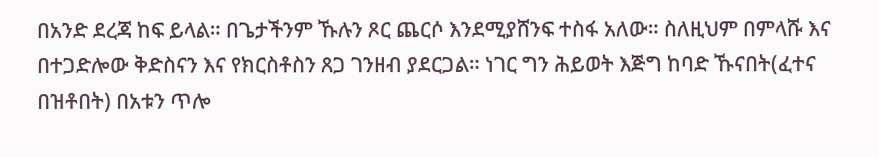በአንድ ደረጃ ከፍ ይላል። በጌታችንም ኹሉን ጾር ጨርሶ እንደሚያሸንፍ ተስፋ አለው። ስለዚህም በምላሹ እና በተጋድሎው ቅድስናን እና የክርስቶስን ጸጋ ገንዘብ ያደርጋል። ነገር ግን ሕይወት እጅግ ከባድ ኹናበት(ፈተና በዝቶበት) በአቱን ጥሎ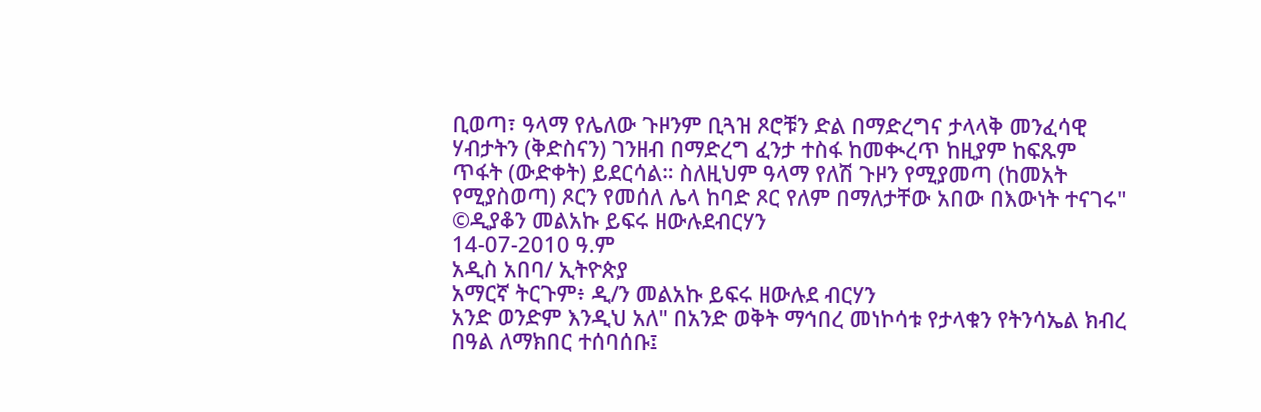ቢወጣ፣ ዓላማ የሌለው ጉዞንም ቢጓዝ ጾሮቹን ድል በማድረግና ታላላቅ መንፈሳዊ ሃብታትን (ቅድስናን) ገንዘብ በማድረግ ፈንታ ተስፋ ከመቊረጥ ከዚያም ከፍጹም ጥፋት (ውድቀት) ይደርሳል። ስለዚህም ዓላማ የለሽ ጉዞን የሚያመጣ (ከመአት የሚያስወጣ) ጾርን የመሰለ ሌላ ከባድ ጾር የለም በማለታቸው አበው በእውነት ተናገሩ"
©ዲያቆን መልአኩ ይፍሩ ዘውሉደብርሃን
14-07-2010 ዓ.ም
አዲስ አበባ/ ኢትዮጵያ
አማርኛ ትርጉም፥ ዲ/ን መልአኩ ይፍሩ ዘውሉደ ብርሃን
አንድ ወንድም እንዲህ አለ" በአንድ ወቅት ማኅበረ መነኮሳቱ የታላቁን የትንሳኤል ክብረ በዓል ለማክበር ተሰባሰቡ፤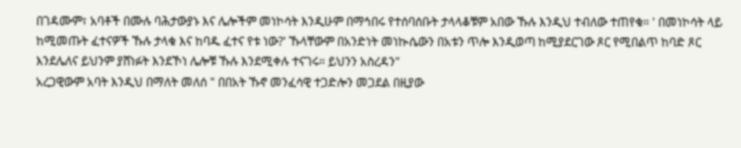በገዳሙም፣ አባቶች በሙሉ ባሕታውያኑ እና ሌሎችም መነኮሳት እንዲሁም በማኅበሩ የተሰባሰቡት ታላላቆቹም አበው ኹሉ እንዲህ ተብለው ተጠየቁ። ' በመነኮሳት ላይ ከሚመጡት ፈተናዎች ኹሉ ታላቁ እና ከባዱ ፈተና የቱ ነው?' ኹላቸውም በአንድነት መነኲሴውን በአቱን ጥሎ እንዲወጣ ከሚያደርገው ጾር የሚበልጥ ከባድ ጾር እንደሌለና ይህንም ያሸነፉት እንደኾነ ሌሎቹ ኹሉ እንደሚቀሉ ተናገሩ። ይህንን አስረዳን"
አረጋዊውም አባት እንዲህ በማለት መለሰ " በበአት ኹኖ መንፈሳዊ ተጋድሎን መጋደል በዚያው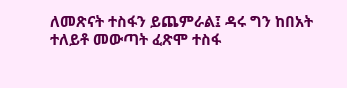ለመጽናት ተስፋን ይጨምራል፤ ዳሩ ግን ከበአት ተለይቶ መውጣት ፈጽሞ ተስፋ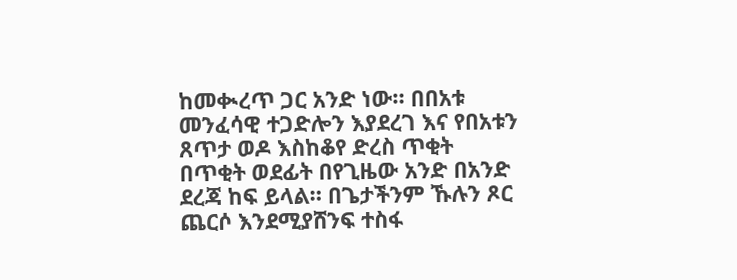ከመቊረጥ ጋር አንድ ነው። በበአቱ መንፈሳዊ ተጋድሎን እያደረገ እና የበአቱን ጸጥታ ወዶ እስከቆየ ድረስ ጥቂት በጥቂት ወደፊት በየጊዜው አንድ በአንድ ደረጃ ከፍ ይላል። በጌታችንም ኹሉን ጾር ጨርሶ እንደሚያሸንፍ ተስፋ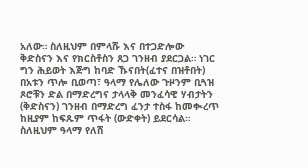አለው። ስለዚህም በምላሹ እና በተጋድሎው ቅድስናን እና የክርስቶስን ጸጋ ገንዘብ ያደርጋል። ነገር ግን ሕይወት እጅግ ከባድ ኹናበት(ፈተና በዝቶበት) በአቱን ጥሎ ቢወጣ፣ ዓላማ የሌለው ጉዞንም ቢጓዝ ጾሮቹን ድል በማድረግና ታላላቅ መንፈሳዊ ሃብታትን (ቅድስናን) ገንዘብ በማድረግ ፈንታ ተስፋ ከመቊረጥ ከዚያም ከፍጹም ጥፋት (ውድቀት) ይደርሳል። ስለዚህም ዓላማ የለሽ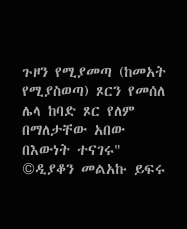ጉዞን የሚያመጣ (ከመአት የሚያስወጣ) ጾርን የመሰለ ሌላ ከባድ ጾር የለም በማለታቸው አበው በእውነት ተናገሩ"
©ዲያቆን መልአኩ ይፍሩ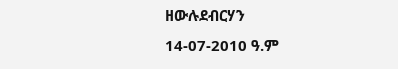ዘውሉደብርሃን
14-07-2010 ዓ.ም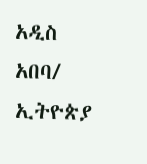አዲስ አበባ/ ኢትዮጵያ